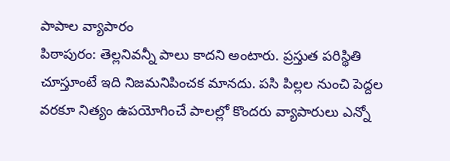పాపాల వ్యాపారం
పిఠాపురం: తెల్లనివన్నీ పాలు కాదని అంటారు. ప్రస్తుత పరిస్థితి చూస్తూంటే ఇది నిజమనిపించక మానదు. పసి పిల్లల నుంచి పెద్దల వరకూ నిత్యం ఉపయోగించే పాలల్లో కొందరు వ్యాపారులు ఎన్నో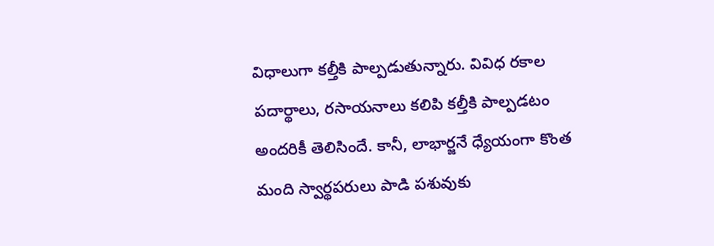విధాలుగా కల్తీకి పాల్పడుతున్నారు. వివిధ రకాల పదార్థాలు, రసాయనాలు కలిపి కల్తీకి పాల్పడటం అందరికీ తెలిసిందే. కానీ, లాభార్జనే ధ్యేయంగా కొంత మంది స్వార్థపరులు పాడి పశువుకు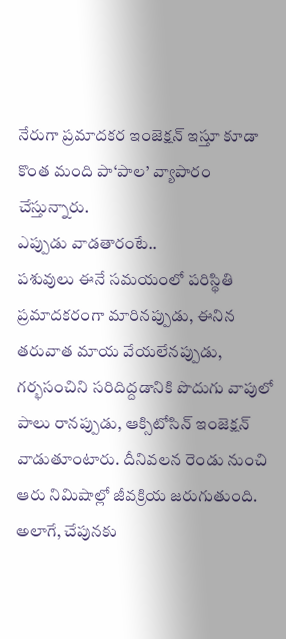నేరుగా ప్రమాదకర ఇంజెక్షన్ ఇస్తూ కూడా కొంత మంది పా‘పాల’ వ్యాపారం చేస్తున్నారు.
ఎప్పుడు వాడతారంటే..
పశువులు ఈనే సమయంలో పరిస్థితి ప్రమాదకరంగా మారినప్పుడు, ఈనిన తరువాత మాయ వేయలేనప్పుడు, గర్భసంచిని సరిదిద్దడానికి పొదుగు వాపులో పాలు రానప్పుడు, ఆక్సిటోసిన్ ఇంజెక్షన్ వాడుతూంటారు. దీనివలన రెండు నుంచి ఆరు నిమిషాల్లో జీవక్రియ జరుగుతుంది. అలాగే, చేపునకు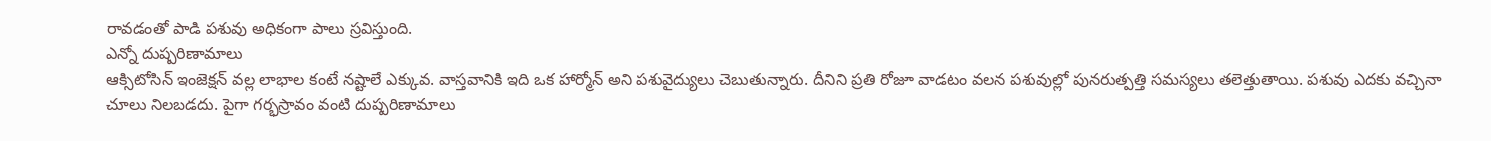రావడంతో పాడి పశువు అధికంగా పాలు స్రవిస్తుంది.
ఎన్నో దుష్పరిణామాలు
ఆక్సిటోసిన్ ఇంజెక్షన్ వల్ల లాభాల కంటే నష్టాలే ఎక్కువ. వాస్తవానికి ఇది ఒక హార్మోన్ అని పశువైద్యులు చెబుతున్నారు. దీనిని ప్రతి రోజూ వాడటం వలన పశువుల్లో పునరుత్పత్తి సమస్యలు తలెత్తుతాయి. పశువు ఎదకు వచ్చినా చూలు నిలబడదు. పైగా గర్భస్రావం వంటి దుష్పరిణామాలు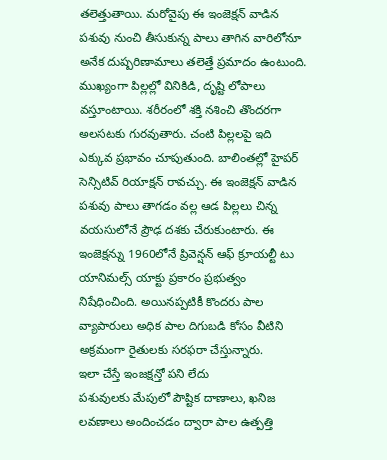తలెత్తుతాయి. మరోవైపు ఈ ఇంజెక్షన్ వాడిన పశువు నుంచి తీసుకున్న పాలు తాగిన వారిలోనూ అనేక దుష్పరిణామాలు తలెత్తే ప్రమాదం ఉంటుంది. ముఖ్యంగా పిల్లల్లో వినికిడి, దృష్టి లోపాలు వస్తూంటాయి. శరీరంలో శక్తి నశించి తొందరగా అలసటకు గురవుతారు. చంటి పిల్లలపై ఇది ఎక్కువ ప్రభావం చూపుతుంది. బాలింతల్లో హైపర్ సెన్సిటివ్ రియాక్షన్ రావచ్చు. ఈ ఇంజెక్షన్ వాడిన పశువు పాలు తాగడం వల్ల ఆడ పిల్లలు చిన్న వయసులోనే ప్రౌఢ దశకు చేరుకుంటారు. ఈ ఇంజెక్షన్ను 1960లోనే ప్రివెన్షన్ ఆఫ్ క్రూయల్టీ టు యానిమల్స్ యాక్టు ప్రకారం ప్రభుత్వం నిషేధించింది. అయినప్పటికీ కొందరు పాల వ్యాపారులు అధిక పాల దిగుబడి కోసం వీటిని అక్రమంగా రైతులకు సరఫరా చేస్తున్నారు.
ఇలా చేస్తే ఇంజక్షన్తో పని లేదు
పశువులకు మేపులో పౌష్టిక దాణాలు, ఖనిజ లవణాలు అందించడం ద్వారా పాల ఉత్పత్తి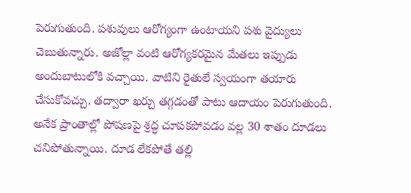పెరుగుతుంది. పశువులు ఆరోగ్యంగా ఉంటాయని పశు వైద్యులు చెబుతున్నారు. అజోల్లా వంటి ఆరోగ్యకరమైన మేతలు ఇప్పుడు అందుబాటులోకి వచ్చాయి. వాటిని రైతులే స్వయంగా తయారు చేసుకోవచ్చు. తద్వారా ఖర్చు తగ్గడంతో పాటు ఆదాయం పెరుగుతుంది. అనేక ప్రాంతాల్లో పోషణపై శ్రద్ధ చూపకపోవడం వల్ల 30 శాతం దూడలు చనిపోతున్నాయి. దూడ లేకపోతే తల్లి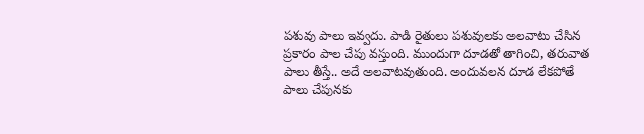పశువు పాలు ఇవ్వదు. పాడి రైతులు పశువులకు అలవాటు చేసిన ప్రకారం పాల చేపు వస్తుంది. ముందుగా దూడతో తాగించి, తరువాత పాలు తీస్తే.. అదే అలవాటవుతుంది. అందువలన దూడ లేకపోతే పాలు చేపునకు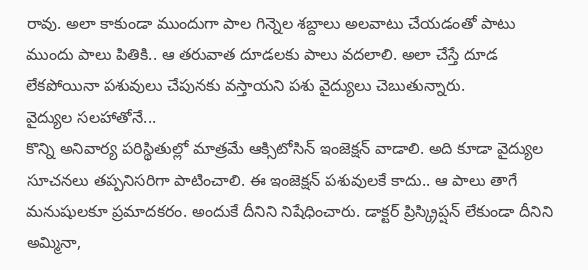రావు. అలా కాకుండా ముందుగా పాల గిన్నెల శబ్దాలు అలవాటు చేయడంతో పాటు ముందు పాలు పితికి.. ఆ తరువాత దూడలకు పాలు వదలాలి. అలా చేస్తే దూడ లేకపోయినా పశువులు చేపునకు వస్తాయని పశు వైద్యులు చెబుతున్నారు.
వైద్యుల సలహాతోనే...
కొన్ని అనివార్య పరిస్థితుల్లో మాత్రమే ఆక్సిటోసిన్ ఇంజెక్షన్ వాడాలి. అది కూడా వైద్యుల సూచనలు తప్పనిసరిగా పాటించాలి. ఈ ఇంజెక్షన్ పశువులకే కాదు.. ఆ పాలు తాగే మనుషులకూ ప్రమాదకరం. అందుకే దీనిని నిషేధించారు. డాక్టర్ ప్రిస్క్రిప్షన్ లేకుండా దీనిని అమ్మినా,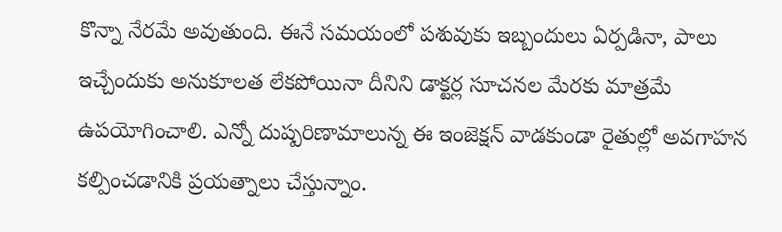కొన్నా నేరమే అవుతుంది. ఈనే సమయంలో పశువుకు ఇబ్బందులు ఏర్పడినా, పాలు ఇచ్చేందుకు అనుకూలత లేకపోయినా దీనిని డాక్టర్ల సూచనల మేరకు మాత్రమే ఉపయోగించాలి. ఎన్నో దుష్పరిణామాలున్న ఈ ఇంజెక్షన్ వాడకుండా రైతుల్లో అవగాహన కల్పించడానికి ప్రయత్నాలు చేస్తున్నాం.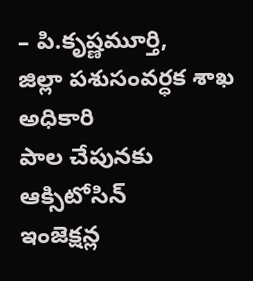– పి.కృష్ణమూర్తి,
జిల్లా పశుసంవర్ధక శాఖ అధికారి
పాల చేపునకు ఆక్సిటోసిన్
ఇంజెక్షన్ల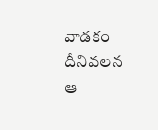వాడకం
దీనివలన ఆ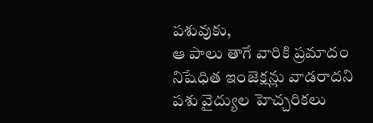పశువుకు,
ఆ పాలు తాగే వారికి ప్రమాదం
నిషేధిత ఇంజెక్షన్లు వాడరాదని
పశు వైద్యుల హెచ్చరికలు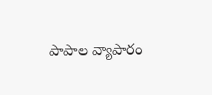పాపాల వ్యాపారం